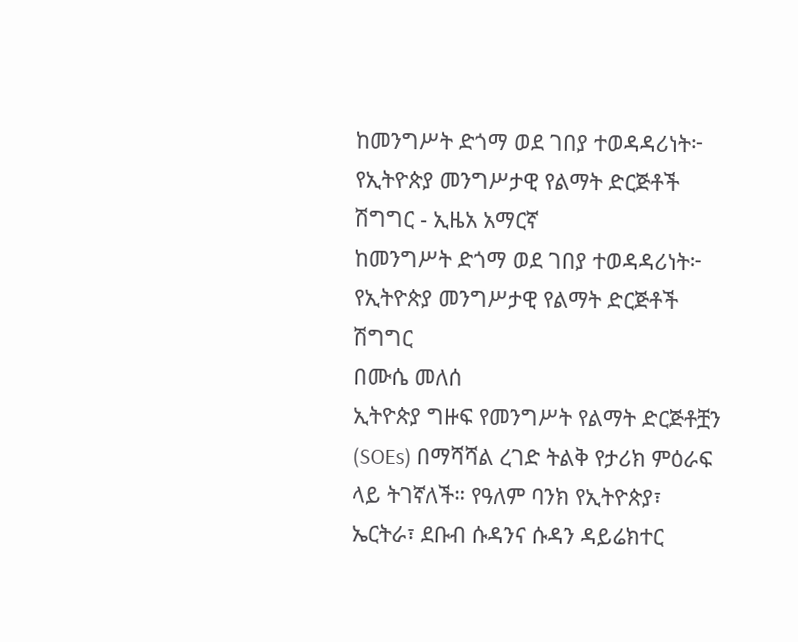ከመንግሥት ድጎማ ወደ ገበያ ተወዳዳሪነት፦ የኢትዮጵያ መንግሥታዊ የልማት ድርጅቶች ሽግግር - ኢዜአ አማርኛ
ከመንግሥት ድጎማ ወደ ገበያ ተወዳዳሪነት፦ የኢትዮጵያ መንግሥታዊ የልማት ድርጅቶች ሽግግር
በሙሴ መለሰ
ኢትዮጵያ ግዙፍ የመንግሥት የልማት ድርጅቶቿን (SOEs) በማሻሻል ረገድ ትልቅ የታሪክ ምዕራፍ ላይ ትገኛለች። የዓለም ባንክ የኢትዮጵያ፣ ኤርትራ፣ ደቡብ ሱዳንና ሱዳን ዳይሬክተር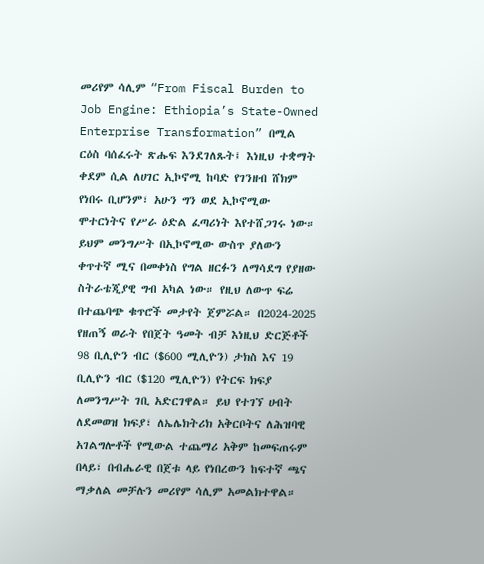መሪየም ሳሊም “From Fiscal Burden to Job Engine: Ethiopia’s State-Owned Enterprise Transformation” በሚል ርዕስ ባሰፈሩት ጽሑፍ እንደገለጹት፤ እነዚህ ተቋማት ቀደም ሲል ለሀገር ኢኮኖሚ ከባድ የገንዘብ ሸክም የነበሩ ቢሆንም፣ አሁን ግን ወደ ኢኮኖሚው ሞተርነትና የሥራ ዕድል ፈጣሪነት እየተሸጋገሩ ነው።
ይህም መንግሥት በኢኮኖሚው ውስጥ ያለውን ቀጥተኛ ሚና በመቀነስ የግል ዘርፉን ለማሳደግ የያዘው ስትራቴጂያዊ ግብ አካል ነው። የዚህ ለውጥ ፍሬ በተጨባጭ ቁጥሮች መታየት ጀምሯል። በ2024-2025 የዘጠኝ ወራት የበጀት ዓመት ብቻ እነዚህ ድርጅቶች 98 ቢሊዮን ብር ($600 ሚሊዮን) ታክስ እና 19 ቢሊዮን ብር ($120 ሚሊዮን) የትርፍ ክፍያ ለመንግሥት ገቢ አድርገዋል። ይህ የተገኘ ሀብት ለደመወዝ ክፍያ፣ ለኤሌክትሪክ አቅርቦትና ለሕዝባዊ አገልግሎቶች የሚውል ተጨማሪ አቅም ከመፍጠሩም በላይ፣ በብሔራዊ በጀቱ ላይ የነበረውን ከፍተኛ ጫና ማቃለል መቻሉን መሪየም ሳሊም አመልክተዋል።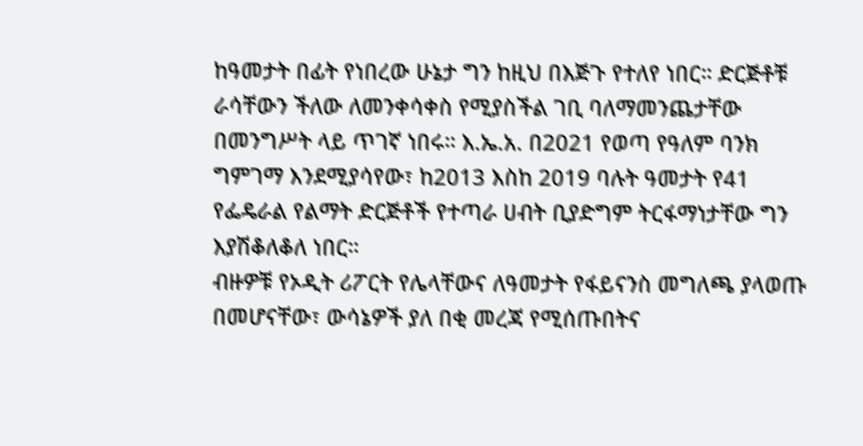ከዓመታት በፊት የነበረው ሁኔታ ግን ከዚህ በእጅጉ የተለየ ነበር። ድርጅቶቹ ራሳቸውን ችለው ለመንቀሳቀስ የሚያስችል ገቢ ባለማመንጨታቸው በመንግሥት ላይ ጥገኛ ነበሩ። እ.ኤ.አ. በ2021 የወጣ የዓለም ባንክ ግምገማ እንደሚያሳየው፣ ከ2013 እስከ 2019 ባሉት ዓመታት የ41 የፌዴራል የልማት ድርጅቶች የተጣራ ሀብት ቢያድግም ትርፋማነታቸው ግን እያሽቆለቆለ ነበር።
ብዙዎቹ የኦዲት ሪፖርት የሌላቸውና ለዓመታት የፋይናንስ መግለጫ ያላወጡ በመሆናቸው፣ ውሳኔዎች ያለ በቂ መረጃ የሚሰጡበትና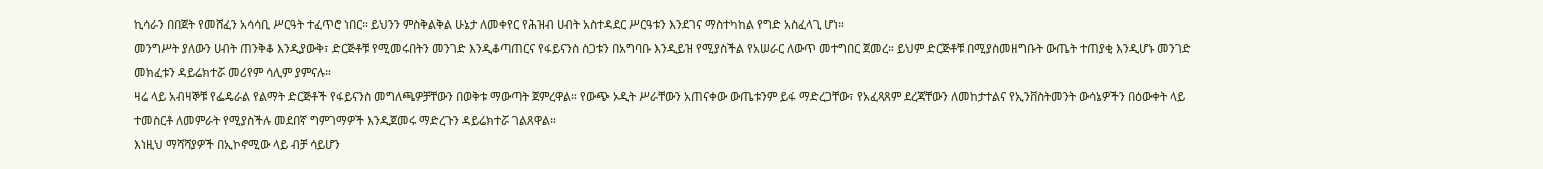ኪሳራን በበጀት የመሸፈን አሳሳቢ ሥርዓት ተፈጥሮ ነበር። ይህንን ምስቅልቅል ሁኔታ ለመቀየር የሕዝብ ሀብት አስተዳደር ሥርዓቱን እንደገና ማስተካከል የግድ አስፈላጊ ሆነ።
መንግሥት ያለውን ሀብት ጠንቅቆ እንዲያውቅ፣ ድርጅቶቹ የሚመሩበትን መንገድ እንዲቆጣጠርና የፋይናንስ ስጋቱን በአግባቡ እንዲይዝ የሚያስችል የአሠራር ለውጥ መተግበር ጀመረ። ይህም ድርጅቶቹ በሚያስመዘግቡት ውጤት ተጠያቂ እንዲሆኑ መንገድ መክፈቱን ዳይሬክተሯ መሪየም ሳሊም ያምናሉ።
ዛሬ ላይ አብዛኞቹ የፌዴራል የልማት ድርጅቶች የፋይናንስ መግለጫዎቻቸውን በወቅቱ ማውጣት ጀምረዋል። የውጭ ኦዲት ሥራቸውን አጠናቀው ውጤቱንም ይፋ ማድረጋቸው፣ የአፈጻጸም ደረጃቸውን ለመከታተልና የኢንቨስትመንት ውሳኔዎችን በዕውቀት ላይ ተመስርቶ ለመምራት የሚያስችሉ መደበኛ ግምገማዎች እንዲጀመሩ ማድረጉን ዳይሬክተሯ ገልጸዋል።
እነዚህ ማሻሻያዎች በኢኮኖሚው ላይ ብቻ ሳይሆን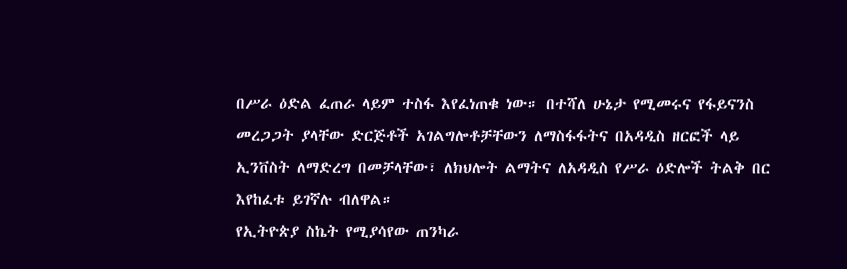በሥራ ዕድል ፈጠራ ላይም ተስፋ እየፈነጠቁ ነው። በተሻለ ሁኔታ የሚመሩና የፋይናንስ መረጋጋት ያላቸው ድርጅቶች አገልግሎቶቻቸውን ለማስፋፋትና በአዳዲስ ዘርፎች ላይ ኢንቨስት ለማድረግ በመቻላቸው፣ ለክህሎት ልማትና ለአዳዲስ የሥራ ዕድሎች ትልቅ በር እየከፈቱ ይገኛሉ ብለዋል።
የኢትዮጵያ ስኬት የሚያሳየው ጠንካራ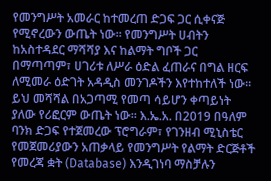የመንግሥት አመራር ከተመረጠ ድጋፍ ጋር ሲቀናጅ የሚኖረውን ውጤት ነው። የመንግሥት ሀብትን ከአስተዳደር ማሻሻያ እና ከልማት ግቦች ጋር በማጣጣም፣ ሀገሪቱ ለሥራ ዕድል ፈጠራና በግል ዘርፍ ለሚመራ ዕድገት አዳዲስ መንገዶችን እየተከተለች ነው። ይህ መሻሻል በአጋጣሚ የመጣ ሳይሆን ቀጣይነት ያለው የሪፎርም ውጤት ነው። እ.ኤ.አ. በ2019 በዓለም ባንክ ድጋፍ የተጀመረው ፕሮግራም፣ የገንዘብ ሚኒስቴር የመጀመሪያውን አጠቃላይ የመንግሥት የልማት ድርጅቶች የመረጃ ቋት (Database) እንዲገነባ ማስቻሉን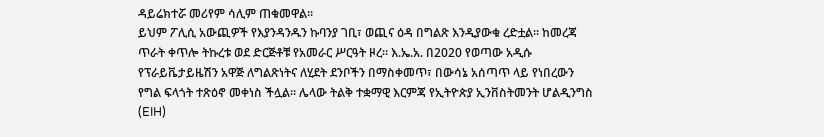ዳይሬክተሯ መሪየም ሳሊም ጠቁመዋል።
ይህም ፖሊሲ አውጪዎች የእያንዳንዱን ኩባንያ ገቢ፣ ወጪና ዕዳ በግልጽ እንዲያውቁ ረድቷል። ከመረጃ ጥራት ቀጥሎ ትኩረቱ ወደ ድርጅቶቹ የአመራር ሥርዓት ዞረ። እ.ኤ.አ. በ2020 የወጣው አዲሱ የፕራይቬታይዜሽን አዋጅ ለግልጽነትና ለሂደት ደንቦችን በማስቀመጥ፣ በውሳኔ አሰጣጥ ላይ የነበረውን የግል ፍላጎት ተጽዕኖ መቀነስ ችሏል። ሌላው ትልቅ ተቋማዊ እርምጃ የኢትዮጵያ ኢንቨስትመንት ሆልዲንግስ (EIH)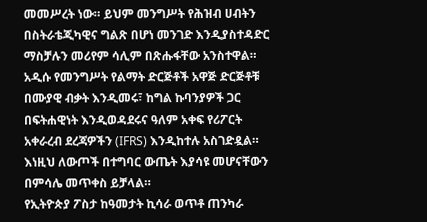መመሥረት ነው። ይህም መንግሥት የሕዝብ ሀብትን በስትራቴጂካዊና ግልጽ በሆነ መንገድ እንዲያስተዳድር ማስቻሉን መሪየም ሳሊም በጽሑፋቸው አንስተዋል።
አዲሱ የመንግሥት የልማት ድርጅቶች አዋጅ ድርጅቶቹ በሙያዊ ብቃት እንዲመሩ፣ ከግል ኩባንያዎች ጋር በፍትሐዊነት እንዲወዳደሩና ዓለም አቀፍ የሪፖርት አቀራረብ ደረጃዎችን (IFRS) እንዲከተሉ አስገድዷል። እነዚህ ለውጦች በተግባር ውጤት እያሳዩ መሆናቸውን በምሳሌ መጥቀስ ይቻላል።
የኢትዮጵያ ፖስታ ከዓመታት ኪሳራ ወጥቶ ጠንካራ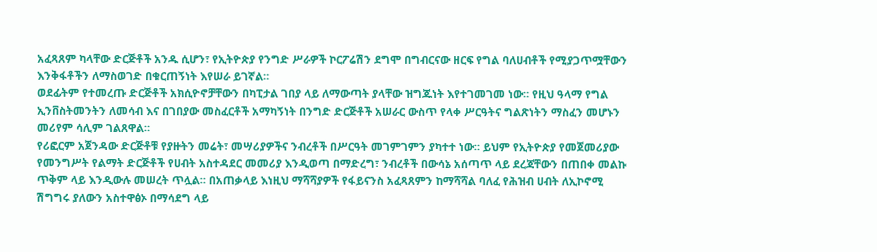አፈጻጸም ካላቸው ድርጅቶች አንዱ ሲሆን፣ የኢትዮጵያ የንግድ ሥራዎች ኮርፖሬሽን ደግሞ በግብርናው ዘርፍ የግል ባለሀብቶች የሚያጋጥሟቸውን እንቅፋቶችን ለማስወገድ በቁርጠኝነት እየሠራ ይገኛል።
ወደፊትም የተመረጡ ድርጅቶች አክሲዮኖቻቸውን በካፒታል ገበያ ላይ ለማውጣት ያላቸው ዝግጁነት እየተገመገመ ነው። የዚህ ዓላማ የግል ኢንቨስትመንትን ለመሳብ እና በገበያው መስፈርቶች አማካኝነት በንግድ ድርጅቶች አሠራር ውስጥ የላቀ ሥርዓትና ግልጽነትን ማስፈን መሆኑን መሪየም ሳሊም ገልጸዋል።
የሪፎርም አጀንዳው ድርጅቶቹ የያዙትን መሬት፣ መሣሪያዎችና ንብረቶች በሥርዓት መገምገምን ያካተተ ነው። ይህም የኢትዮጵያ የመጀመሪያው የመንግሥት የልማት ድርጅቶች የሀብት አስተዳደር መመሪያ እንዲወጣ በማድረግ፣ ንብረቶች በውሳኔ አሰጣጥ ላይ ደረጃቸውን በጠበቀ መልኩ ጥቅም ላይ እንዲውሉ መሠረት ጥሏል። በአጠቃላይ እነዚህ ማሻሻያዎች የፋይናንስ አፈጻጸምን ከማሻሻል ባለፈ የሕዝብ ሀብት ለኢኮኖሚ ሽግግሩ ያለውን አስተዋፅኦ በማሳደግ ላይ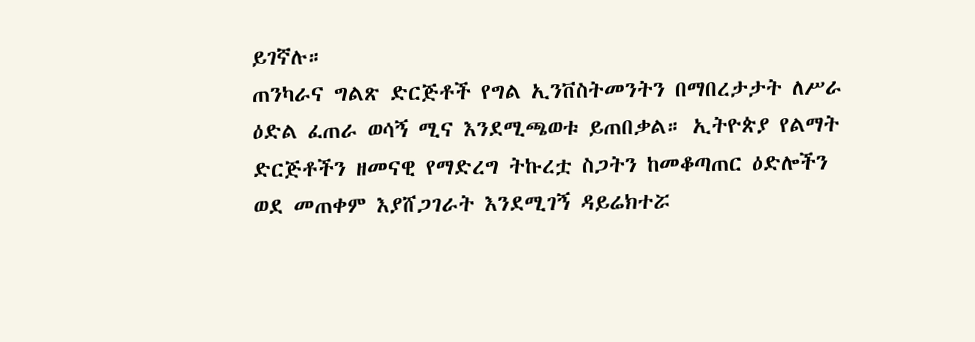ይገኛሉ።
ጠንካራና ግልጽ ድርጅቶች የግል ኢንቨስትመንትን በማበረታታት ለሥራ ዕድል ፈጠራ ወሳኝ ሚና እንደሚጫወቱ ይጠበቃል። ኢትዮጵያ የልማት ድርጅቶችን ዘመናዊ የማድረግ ትኩረቷ ስጋትን ከመቆጣጠር ዕድሎችን ወደ መጠቀም እያሸጋገራት እንደሚገኝ ዳይሬክተሯ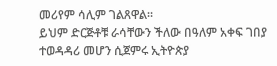መሪየም ሳሊም ገልጸዋል።
ይህም ድርጅቶቹ ራሳቸውን ችለው በዓለም አቀፍ ገበያ ተወዳዳሪ መሆን ሲጀምሩ ኢትዮጵያ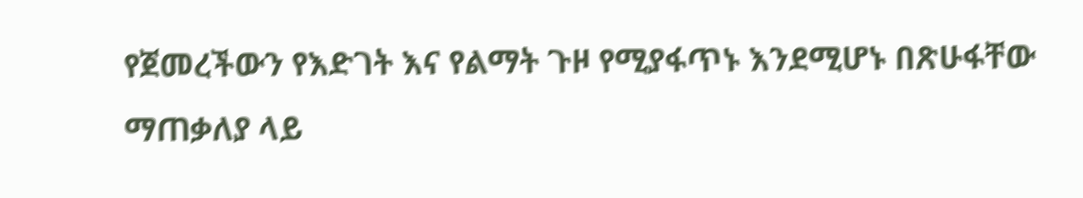የጀመረችውን የእድገት እና የልማት ጉዞ የሚያፋጥኑ እንደሚሆኑ በጽሁፋቸው ማጠቃለያ ላይ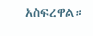አስፍረዋል።